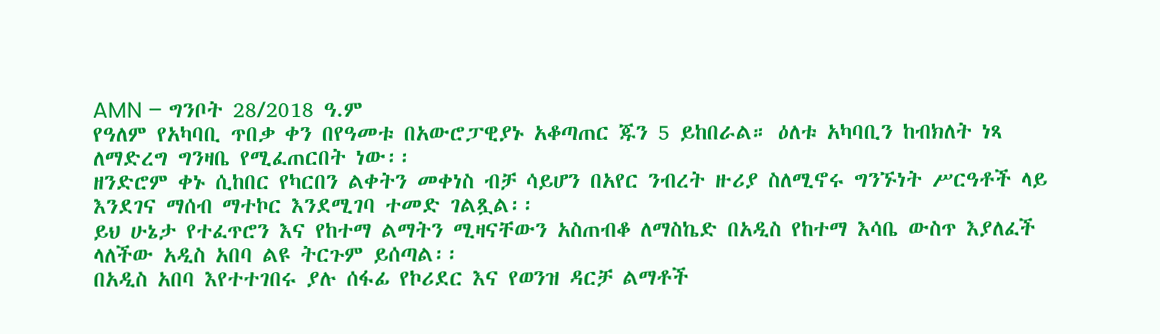AMN – ግንቦት 28/2018 ዓ.ም
የዓለም የአካባቢ ጥበቃ ቀን በየዓመቱ በአውሮፓዊያኑ አቆጣጠር ጁን 5 ይከበራል። ዕለቱ አካባቢን ከብክለት ነጻ ለማድረግ ግንዛቤ የሚፈጠርበት ነው፡፡
ዘንድሮም ቀኑ ሲከበር የካርበን ልቀትን መቀነስ ብቻ ሳይሆን በአየር ንብረት ዙሪያ ስለሚኖሩ ግንኙነት ሥርዓቶች ላይ እንደገና ማሰብ ማተኮር እንደሚገባ ተመድ ገልጿል፡፡
ይህ ሁኔታ የተፈጥሮን እና የከተማ ልማትን ሚዛናቸውን አስጠብቆ ለማስኬድ በአዲስ የከተማ እሳቤ ውስጥ እያለፈች ላለችው አዲስ አበባ ልዩ ትርጉም ይሰጣል፡፡
በአዲስ አበባ እየተተገበሩ ያሉ ሰፋፊ የኮሪደር እና የወንዝ ዳርቻ ልማቶች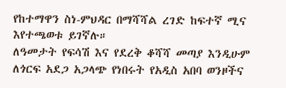የከተማዋን ስነ-ምህዳር በማሻሻል ረገድ ከፍተኛ ሚና እየተጫወቱ ይገኛሉ።
ለዓመታት የፍሳሽ እና የደረቅ ቆሻሻ መጣያ እንዲሁም ለጎርፍ አደጋ አጋላጭ የነበሩት የአዲስ አበባ ወንዞችና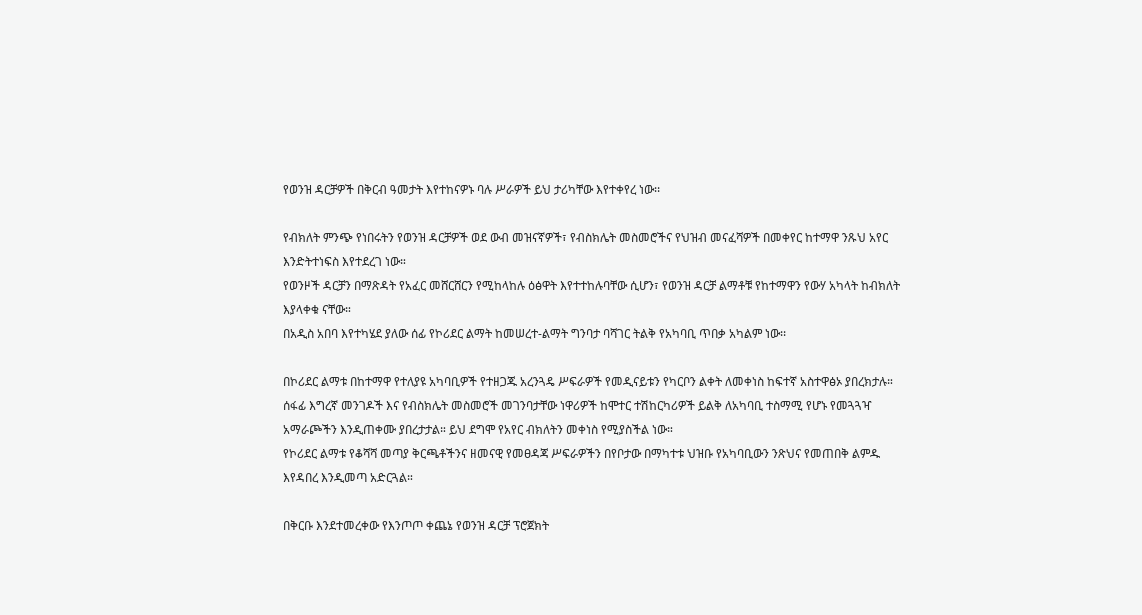የወንዝ ዳርቻዎች በቅርብ ዓመታት እየተከናዎኑ ባሉ ሥራዎች ይህ ታሪካቸው እየተቀየረ ነው፡፡

የብክለት ምንጭ የነበሩትን የወንዝ ዳርቻዎች ወደ ውብ መዝናኛዎች፣ የብስክሌት መስመሮችና የህዝብ መናፈሻዎች በመቀየር ከተማዋ ንጹህ አየር እንድትተነፍስ እየተደረገ ነው።
የወንዞች ዳርቻን በማጽዳት የአፈር መሸርሸርን የሚከላከሉ ዕፅዋት እየተተከሉባቸው ሲሆን፣ የወንዝ ዳርቻ ልማቶቹ የከተማዋን የውሃ አካላት ከብክለት እያላቀቁ ናቸው።
በአዲስ አበባ እየተካሄደ ያለው ሰፊ የኮሪደር ልማት ከመሠረተ-ልማት ግንባታ ባሻገር ትልቅ የአካባቢ ጥበቃ አካልም ነው፡፡

በኮሪደር ልማቱ በከተማዋ የተለያዩ አካባቢዎች የተዘጋጁ አረንጓዴ ሥፍራዎች የመዲናይቱን የካርቦን ልቀት ለመቀነስ ከፍተኛ አስተዋፅኦ ያበረክታሉ።
ሰፋፊ እግረኛ መንገዶች እና የብስክሌት መስመሮች መገንባታቸው ነዋሪዎች ከሞተር ተሽከርካሪዎች ይልቅ ለአካባቢ ተስማሚ የሆኑ የመጓጓዣ አማራጮችን እንዲጠቀሙ ያበረታታል። ይህ ደግሞ የአየር ብክለትን መቀነስ የሚያስችል ነው።
የኮሪደር ልማቱ የቆሻሻ መጣያ ቅርጫቶችንና ዘመናዊ የመፀዳጃ ሥፍራዎችን በየቦታው በማካተቱ ህዝቡ የአካባቢውን ንጽህና የመጠበቅ ልምዱ እየዳበረ እንዲመጣ አድርጓል።

በቅርቡ እንደተመረቀው የእንጦጦ ቀጨኔ የወንዝ ዳርቻ ፕሮጀክት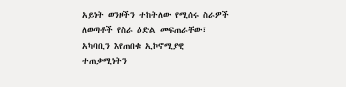አይነት ወንዞችን ተከትለው የሚሰሩ ስራዎች ለወጣቶች የስራ ዕድል መፍጠራቸው፣ አካባቢን እየጠበቁ ኢኮኖሚያዊ ተጠቃሚነትን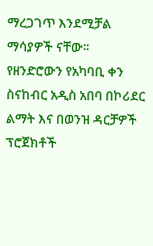ማረጋገጥ እንደሚቻል ማሳያዎች ናቸው፡፡
የዘንድሮውን የአካባቢ ቀን ስናከብር አዲስ አበባ በኮሪደር ልማት እና በወንዝ ዳርቻዎች ፕሮጀክቶች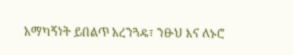አማካኝነት ይበልጥ አረንጓዴ፣ ንፁህ እና ለኑሮ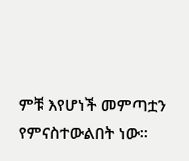ምቹ እየሆነች መምጣቷን የምናስተውልበት ነው፡፡